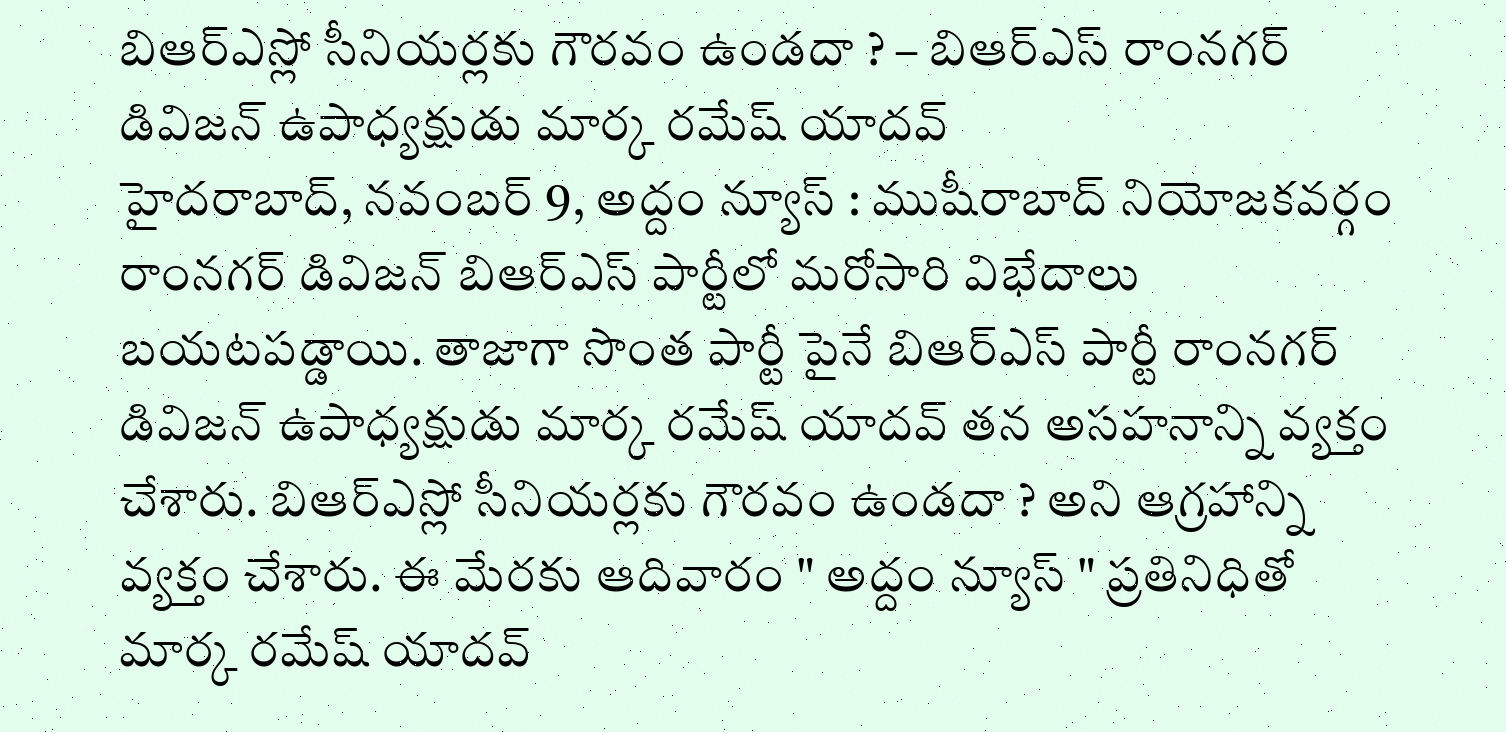బిఆర్ఎస్లో సీనియర్లకు గౌరవం ఉండదా ? – బిఆర్ఎస్ రాంనగర్ డివిజన్ ఉపాధ్యక్షుడు మార్క రమేష్ యాదవ్
హైదరాబాద్, నవంబర్ 9, అద్దం న్యూస్ : ముషీరాబాద్ నియోజకవర్గం రాంనగర్ డివిజన్ బిఆర్ఎస్ పార్టీలో మరోసారి విభేదాలు బయటపడ్డాయి. తాజాగా సొంత పార్టీ పైనే బిఆర్ఎస్ పార్టీ రాంనగర్ డివిజన్ ఉపాధ్యక్షుడు మార్క రమేష్ యాదవ్ తన అసహనాన్ని వ్యక్తం చేశారు. బిఆర్ఎస్లో సీనియర్లకు గౌరవం ఉండదా ? అని ఆగ్రహాన్ని వ్యక్తం చేశారు. ఈ మేరకు ఆదివారం " అద్దం న్యూస్ " ప్రతినిధితో మార్క రమేష్ యాదవ్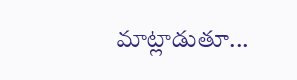మాట్లాడుతూ...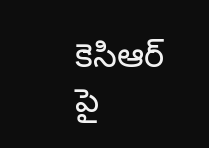కెసిఆర్ పై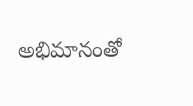అభిమానంతో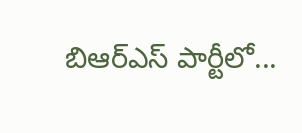బిఆర్ఎస్ పార్టీలో...